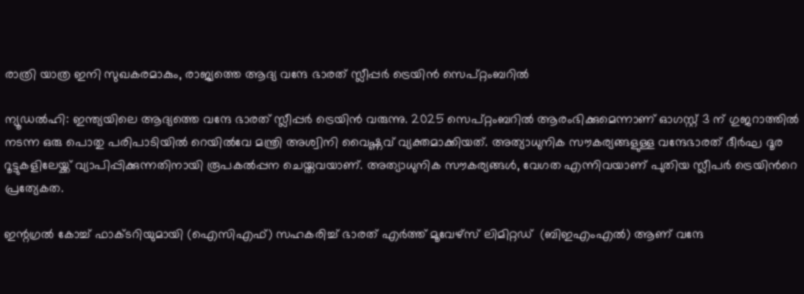രാത്രി യാത്ര ഇനി സുഖകരമാകും, രാജ്യത്തെ ആദ്യ വന്ദേ ഭാരത് സ്ലീപ്പര്‍ ട്രെയിന്‍ സെപ്റ്റംബറില്‍

ന്യൂഡല്‍ഹി: ഇന്ത്യയിലെ ആദ്യത്തെ വന്ദേ ഭാരത് സ്ലീപ്പര്‍ ട്രെയിന്‍ വരുന്നു. 2025 സെപ്റ്റംബറില്‍ ആരംഭിക്കുമെന്നാണ് ഓഗസ്റ്റ് 3 ന് ഗുജറാത്തില്‍ നടന്ന ഒരു പൊതു പരിപാടിയില്‍ റെയില്‍വേ മന്ത്രി അശ്വിനി വൈഷ്ണവ് വ്യക്തമാക്കിയത്. അത്യാധുനിക സൗകര്യങ്ങളുള്ള വന്ദേഭാരത് ദീര്‍ഘ ദൂര റൂട്ടുകളിലേയ്ക്ക് വ്യാപിപ്പിക്കുന്നതിനായി രൂപകല്‍പ്പന ചെയ്തവയാണ്. അത്യാധുനിക സൗകര്യങ്ങള്‍, വേഗത എന്നിവയാണ് പുതിയ സ്ലീപര്‍ ട്രെയിന്‍റെ പ്രത്യേകത.

ഇന്റഗ്രല്‍ കോച്ച് ഫാക്ടറിയുമായി (ഐസിഎഫ്) സഹകരിച്ച് ഭാരത് എര്‍ത്ത് മൂവേഴ്സ് ലിമിറ്റഡ്  (ബിഇഎംഎല്‍) ആണ് വന്ദേ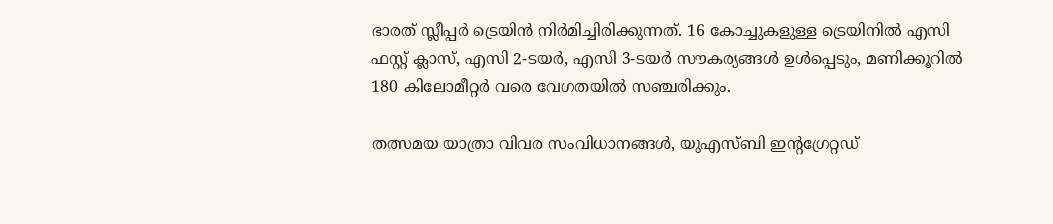ഭാരത് സ്ലീപ്പര്‍ ട്രെയിന്‍ നിര്‍മിച്ചിരിക്കുന്നത്. 16 കോച്ചുകളുള്ള ട്രെയിനില്‍ എസി ഫസ്റ്റ് ക്ലാസ്, എസി 2-ടയര്‍, എസി 3-ടയര്‍ സൗകര്യങ്ങള്‍ ഉള്‍പ്പെടും, മണിക്കൂറില്‍ 180 കിലോമീറ്റര്‍ വരെ വേഗതയില്‍ സഞ്ചരിക്കും.

തത്സമയ യാത്രാ വിവര സംവിധാനങ്ങള്‍, യുഎസ്ബി ഇന്റഗ്രേറ്റഡ്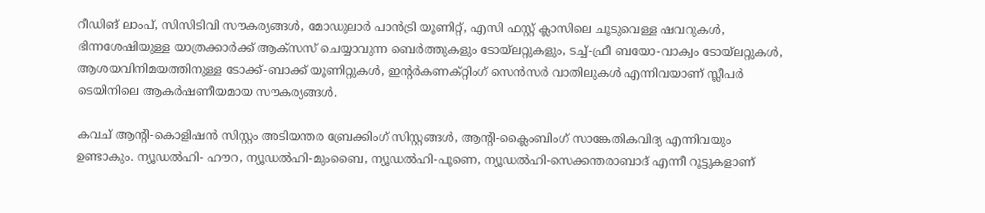റീഡിങ് ലാംപ്, സിസിടിവി സൗകര്യങ്ങള്‍, മോഡുലാര്‍ പാന്‍ട്രി യൂണിറ്റ്, എസി ഫസ്റ്റ് ക്ലാസിലെ ചൂടുവെള്ള ഷവറുകള്‍, ഭിന്നശേഷിയുള്ള യാത്രക്കാര്‍ക്ക് ആക്സസ് ചെയ്യാവുന്ന ബെര്‍ത്തുകളും ടോയ്ലറ്റുകളും, ടച്ച്-ഫ്രീ ബയോ-വാക്വം ടോയ്ലറ്റുകള്‍, ആശയവിനിമയത്തിനുള്ള ടോക്ക്-ബാക്ക് യൂണിറ്റുകള്‍, ഇന്റര്‍കണക്റ്റിംഗ് സെന്‍സര്‍ വാതിലുകള്‍ എന്നിവയാണ് സ്ലീപര്‍ ടെയിനിലെ ആകര്‍ഷണീയമായ സൗകര്യങ്ങള്‍.

കവച് ആന്റി-കൊളിഷന്‍ സിസ്റ്റം അടിയന്തര ബ്രേക്കിംഗ് സിസ്റ്റങ്ങള്‍, ആന്റി-ക്ലൈംബിംഗ് സാങ്കേതികവിദ്യ എന്നിവയും ഉണ്ടാകും. ന്യൂഡല്‍ഹി- ഹൗറ, ന്യൂഡല്‍ഹി-മുംബൈ, ന്യൂഡല്‍ഹി-പൂണെ, ന്യൂഡല്‍ഹി-സെക്കന്തരാബാദ് എന്നീ റൂട്ടുകളാണ്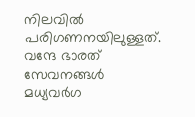നിലവില്‍ പരിഗണനയിലുള്ളത്. വന്ദേ ഭാരത് സേവനങ്ങള്‍ മധ്യവര്‍ഗ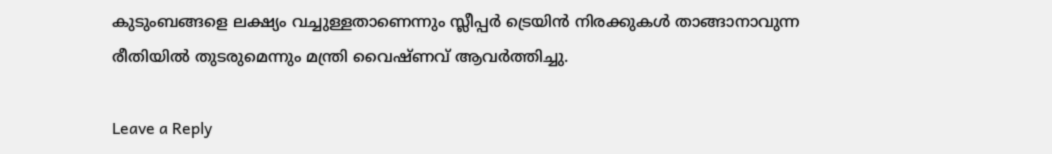കുടുംബങ്ങളെ ലക്ഷ്യം വച്ചുള്ളതാണെന്നും സ്ലീപ്പര്‍ ട്രെയിന്‍ നിരക്കുകള്‍ താങ്ങാനാവുന്ന രീതിയില്‍ തുടരുമെന്നും മന്ത്രി വൈഷ്ണവ് ആവര്‍ത്തിച്ചു.

Leave a Reply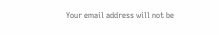Your email address will not be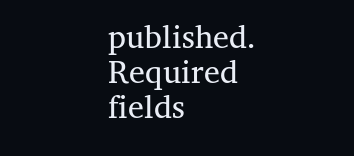published. Required fields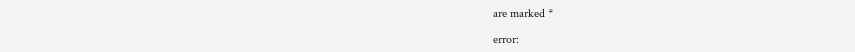are marked *

error: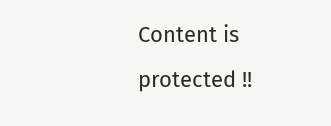Content is protected !!